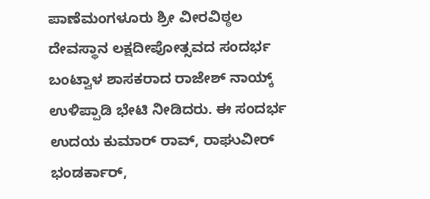ಪಾಣೆಮಂಗಳೂರು ಶ್ರೀ ವೀರವಿಠ್ಠಲ ದೇವಸ್ಥಾನ ಲಕ್ಷದೀಪೋತ್ಸವದ ಸಂದರ್ಭ ಬಂಟ್ವಾಳ ಶಾಸಕರಾದ ರಾಜೇಶ್ ನಾಯ್ಕ್ ಉಳಿಪ್ಪಾಡಿ ಭೇಟಿ ನೀಡಿದರು. ಈ ಸಂದರ್ಭ ಉದಯ ಕುಮಾರ್ ರಾವ್, ರಾಘುವೀರ್ ಭಂಡರ್ಕಾರ್,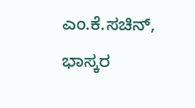ಎಂ.ಕೆ.ಸಚಿನ್, ಭಾಸ್ಕರ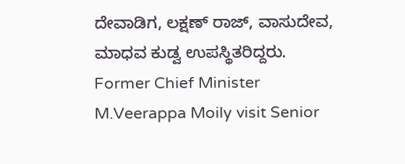ದೇವಾಡಿಗ, ಲಕ್ಷಣ್ ರಾಜ್, ವಾಸುದೇವ, ಮಾಧವ ಕುಡ್ವ ಉಪಸ್ಥಿತರಿದ್ದರು.
Former Chief Minister M.Veerappa Moily visit Senior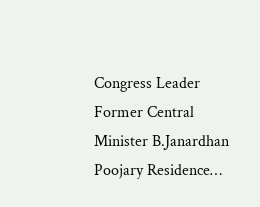Congress Leader Former Central Minister B.Janardhan Poojary Residence…